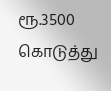ரூ.3500 கொடுத்து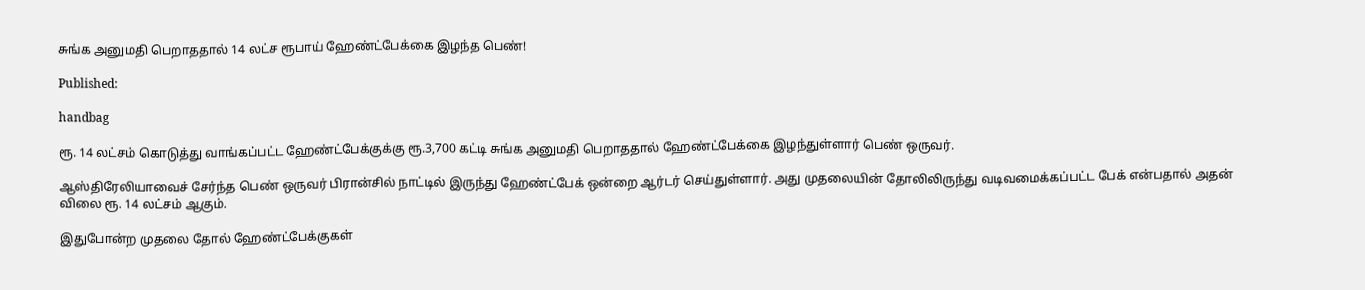சுங்க அனுமதி பெறாததால் 14 லட்ச ரூபாய் ஹேண்ட்பேக்கை இழந்த பெண்!

Published:

handbag

ரூ. 14 லட்சம் கொடுத்து வாங்கப்பட்ட ஹேண்ட்பேக்குக்கு ரூ.3,700 கட்டி சுங்க அனுமதி பெறாததால் ஹேண்ட்பேக்கை இழந்துள்ளார் பெண் ஒருவர்.

ஆஸ்திரேலியாவைச் சேர்ந்த பெண் ஒருவர் பிரான்சில் நாட்டில் இருந்து ஹேண்ட்பேக் ஒன்றை ஆர்டர் செய்துள்ளார். அது முதலையின் தோலிலிருந்து வடிவமைக்கப்பட்ட பேக் என்பதால் அதன் விலை ரூ. 14 லட்சம் ஆகும்.

இதுபோன்ற முதலை தோல் ஹேண்ட்பேக்குகள்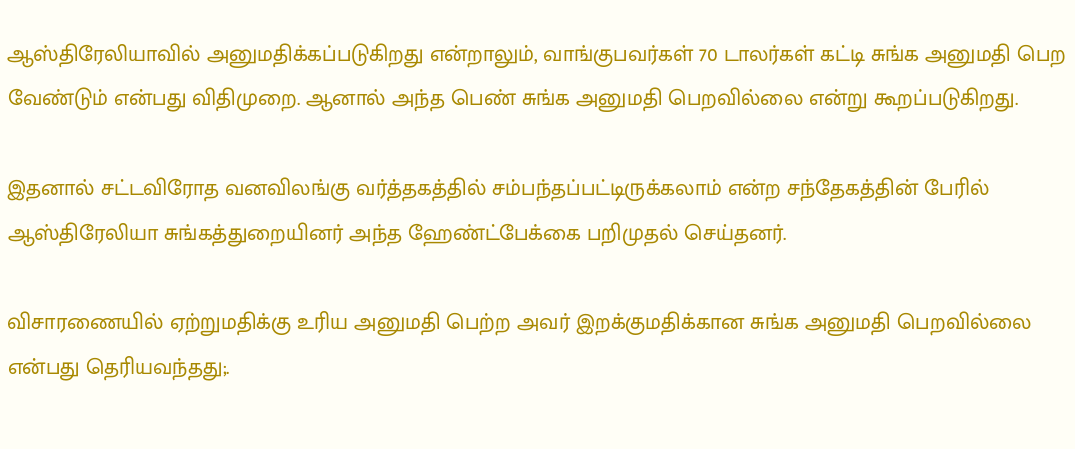ஆஸ்திரேலியாவில் அனுமதிக்கப்படுகிறது என்றாலும், வாங்குபவர்கள் 70 டாலர்கள் கட்டி சுங்க அனுமதி பெற வேண்டும் என்பது விதிமுறை. ஆனால் அந்த பெண் சுங்க அனுமதி பெறவில்லை என்று கூறப்படுகிறது.

இதனால் சட்டவிரோத வனவிலங்கு வர்த்தகத்தில் சம்பந்தப்பட்டிருக்கலாம் என்ற சந்தேகத்தின் பேரில் ஆஸ்திரேலியா சுங்கத்துறையினர் அந்த ஹேண்ட்பேக்கை பறிமுதல் செய்தனர்.

விசாரணையில் ஏற்றுமதிக்கு உரிய அனுமதி பெற்ற அவர் இறக்குமதிக்கான சுங்க அனுமதி பெறவில்லை என்பது தெரியவந்தது;.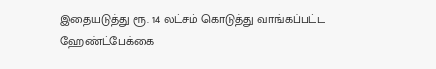இதையடுத்து ரூ. 14 லட்சம் கொடுத்து வாங்கப்பட்ட ஹேண்ட்பேக்கை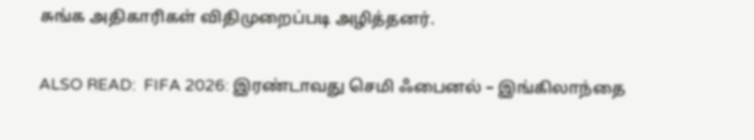சுங்க அதிகாரிகள் விதிமுறைப்படி அழித்தனர்.

ALSO READ:  FIFA 2026: இரண்டாவது செமி ஃபைனல் – இங்கிலாந்தை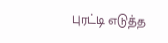புரட்டி எடுத்த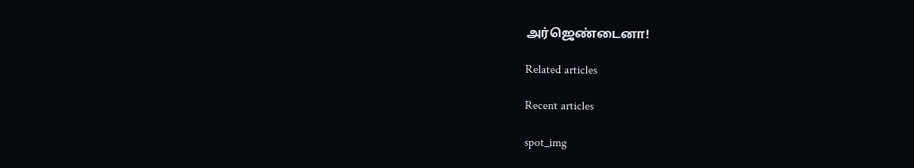அர்ஜெண்டைனா!

Related articles

Recent articles

spot_img